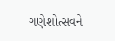ગણેશોત્સવને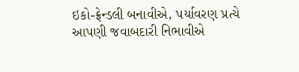ઇકો-ફ્રેન્ડલી બનાવીએ, પર્યાવરણ પ્રત્યે આપણી જવાબદારી નિભાવીએ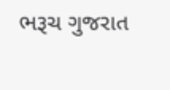ભરૂચ ગુજરાત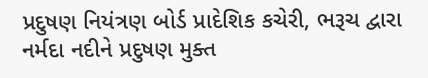પ્રદુષણ નિયંત્રણ બોર્ડ પ્રાદેશિક કચેરી, ભરૂચ દ્વારા નર્મદા નદીને પ્રદુષણ મુક્ત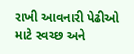રાખી આવનારી પેઢીઓ માટે સ્વચ્છ અને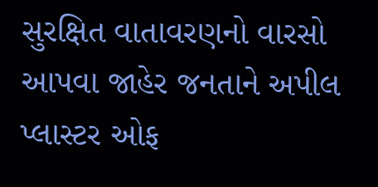સુરક્ષિત વાતાવરણનો વારસો આપવા જાહેર જનતાને અપીલ પ્લાસ્ટર ઓફ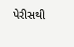પેરીસથી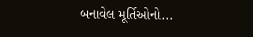બનાવેલ મૂર્તિઓનો...